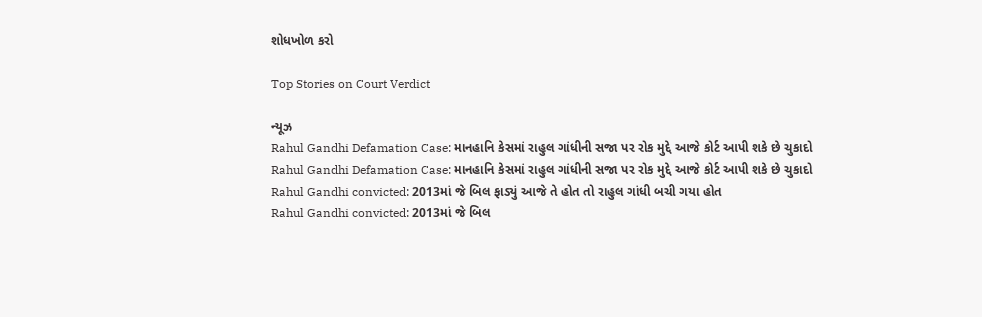શોધખોળ કરો

Top Stories on Court Verdict

ન્યૂઝ
Rahul Gandhi Defamation Case: માનહાનિ કેસમાં રાહુલ ગાંધીની સજા પર રોક મુદ્દે આજે કોર્ટ આપી શકે છે ચુકાદો
Rahul Gandhi Defamation Case: માનહાનિ કેસમાં રાહુલ ગાંધીની સજા પર રોક મુદ્દે આજે કોર્ટ આપી શકે છે ચુકાદો
Rahul Gandhi convicted: 2013માં જે બિલ ફાડ્યું આજે તે હોત તો રાહુલ ગાંધી બચી ગયા હોત
Rahul Gandhi convicted: 2013માં જે બિલ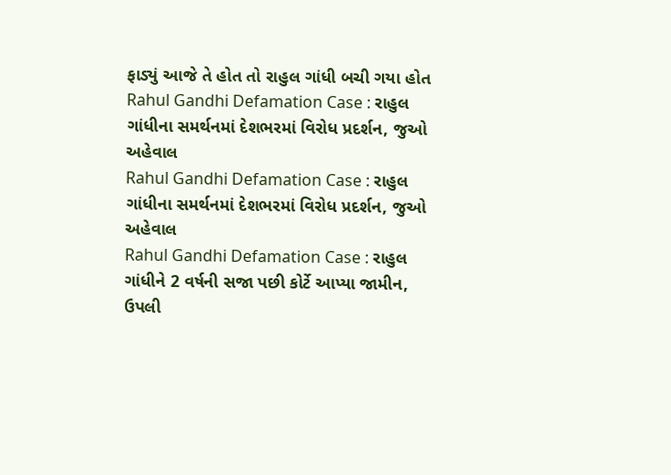ફાડ્યું આજે તે હોત તો રાહુલ ગાંધી બચી ગયા હોત
Rahul Gandhi Defamation Case : રાહુલ ગાંધીના સમર્થનમાં દેશભરમાં વિરોધ પ્રદર્શન, જુઓ અહેવાલ
Rahul Gandhi Defamation Case : રાહુલ ગાંધીના સમર્થનમાં દેશભરમાં વિરોધ પ્રદર્શન, જુઓ અહેવાલ
Rahul Gandhi Defamation Case : રાહુલ ગાંધીને 2 વર્ષની સજા પછી કોર્ટે આપ્યા જામીન, ઉપલી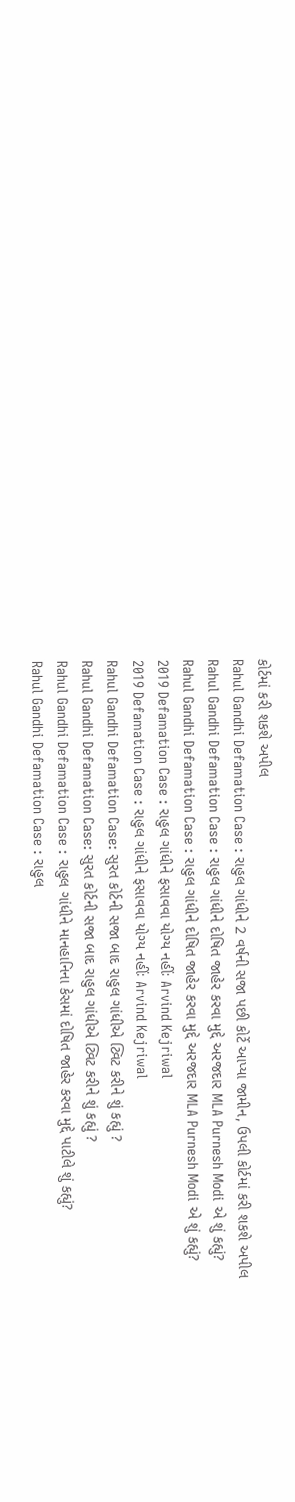કોર્ટમાં કરી શકશે અપીલ
Rahul Gandhi Defamation Case : રાહુલ ગાંધીને 2 વર્ષની સજા પછી કોર્ટે આપ્યા જામીન, ઉપલી કોર્ટમાં કરી શકશે અપીલ
Rahul Gandhi Defamation Case : રાહુલ ગાંધીને દોષિત જાહેર કરવા મુદ્દે અરજદાર MLA Purnesh Modi એ શું કહ્યું?
Rahul Gandhi Defamation Case : રાહુલ ગાંધીને દોષિત જાહેર કરવા મુદ્દે અરજદાર MLA Purnesh Modi એ શું કહ્યું?
2019 Defamation Case : રાહુલ ગાંધીને ફસાવવા યોગ્ય નહીંઃ Arvind Kejriwal
2019 Defamation Case : રાહુલ ગાંધીને ફસાવવા યોગ્ય નહીંઃ Arvind Kejriwal
Rahul Gandhi Defamation Case: સુરત કોર્ટની સજા બાદ રાહુલ ગાંધીએ ટ્વિટ કરીને શું કહ્યું ?
Rahul Gandhi Defamation Case: સુરત કોર્ટની સજા બાદ રાહુલ ગાંધીએ ટ્વિટ કરીને શું કહ્યું ?
Rahul Gandhi Defamation Case : રાહુલ ગાંધીને માનહાનિના કેસમાં દોષિત જાહેર કરવા મુદ્દે પાટીલે શું કહ્યું?
Rahul Gandhi Defamation Case : રાહુલ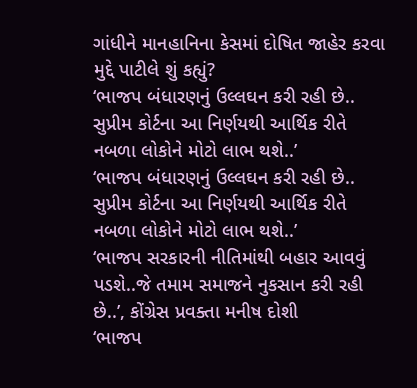ગાંધીને માનહાનિના કેસમાં દોષિત જાહેર કરવા મુદ્દે પાટીલે શું કહ્યું?
‘ભાજપ બંધારણનું ઉલ્લઘન કરી રહી છે.. સુપ્રીમ કોર્ટના આ નિર્ણયથી આર્થિક રીતે નબળા લોકોને મોટો લાભ થશે..’
‘ભાજપ બંધારણનું ઉલ્લઘન કરી રહી છે.. સુપ્રીમ કોર્ટના આ નિર્ણયથી આર્થિક રીતે નબળા લોકોને મોટો લાભ થશે..’
‘ભાજપ સરકારની નીતિમાંથી બહાર આવવું પડશે..જે તમામ સમાજને નુકસાન કરી રહી છે..’, કોંગ્રેસ પ્રવક્તા મનીષ દોશી
‘ભાજપ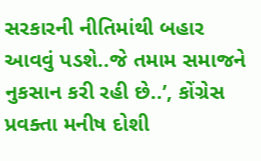સરકારની નીતિમાંથી બહાર આવવું પડશે..જે તમામ સમાજને નુકસાન કરી રહી છે..’, કોંગ્રેસ પ્રવક્તા મનીષ દોશી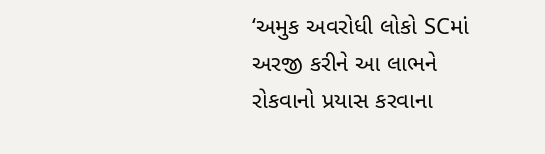‘અમુક અવરોધી લોકો SCમાં અરજી કરીને આ લાભને રોકવાનો પ્રયાસ કરવાના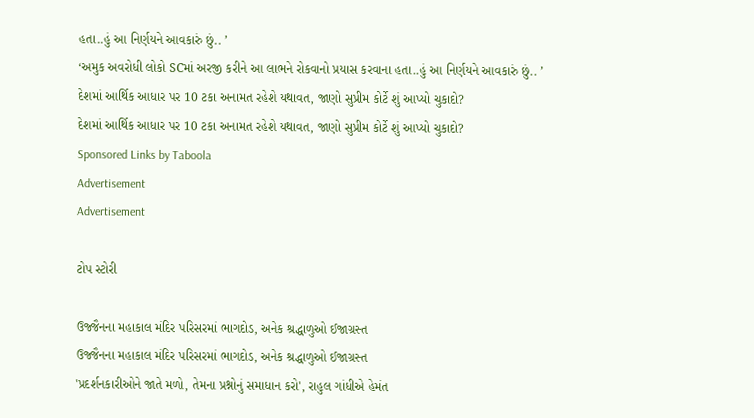હતા..હું આ નિર્ણયને આવકારું છું.. ’
‘અમુક અવરોધી લોકો SCમાં અરજી કરીને આ લાભને રોકવાનો પ્રયાસ કરવાના હતા..હું આ નિર્ણયને આવકારું છું.. ’
દેશમાં આર્થિક આધાર પર 10 ટકા અનામત રહેશે યથાવત, જાણો સુપ્રીમ કોર્ટે શું આપ્યો ચુકાદો?
દેશમાં આર્થિક આધાર પર 10 ટકા અનામત રહેશે યથાવત, જાણો સુપ્રીમ કોર્ટે શું આપ્યો ચુકાદો?
Sponsored Links by Taboola
Advertisement
Advertisement

ટોપ સ્ટોરી

ઉજ્જૈનના મહાકાલ મંદિર પરિસરમાં ભાગદોડ, અનેક શ્રદ્ધાળુઓ ઈજાગ્રસ્ત
ઉજ્જૈનના મહાકાલ મંદિર પરિસરમાં ભાગદોડ, અનેક શ્રદ્ધાળુઓ ઈજાગ્રસ્ત
'પ્રદર્શનકારીઓને જાતે મળો, તેમના પ્રશ્નોનું સમાધાન કરો', રાહુલ ગાંધીએ હેમંત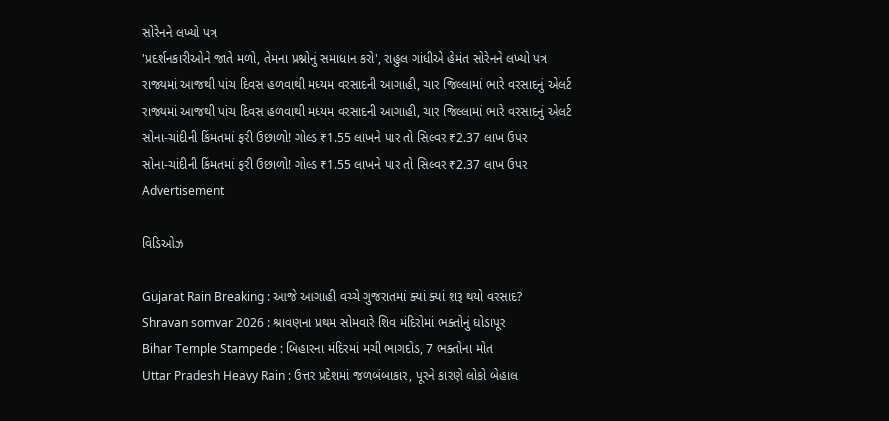સોરેનને લખ્યો પત્ર
'પ્રદર્શનકારીઓને જાતે મળો, તેમના પ્રશ્નોનું સમાધાન કરો', રાહુલ ગાંધીએ હેમંત સોરેનને લખ્યો પત્ર
રાજ્યમાં આજથી પાંચ દિવસ હળવાથી મધ્યમ વરસાદની આગાહી, ચાર જિલ્લામાં ભારે વરસાદનું એલર્ટ
રાજ્યમાં આજથી પાંચ દિવસ હળવાથી મધ્યમ વરસાદની આગાહી, ચાર જિલ્લામાં ભારે વરસાદનું એલર્ટ
સોના-ચાંદીની કિંમતમાં ફરી ઉછાળો! ગોલ્ડ ₹1.55 લાખને પાર તો સિલ્વર ₹2.37 લાખ ઉપર
સોના-ચાંદીની કિંમતમાં ફરી ઉછાળો! ગોલ્ડ ₹1.55 લાખને પાર તો સિલ્વર ₹2.37 લાખ ઉપર
Advertisement

વિડિઓઝ

Gujarat Rain Breaking : આજે આગાહી વચ્ચે ગુજરાતમાં ક્યાં ક્યાં શરૂ થયો વરસાદ?
Shravan somvar 2026 : શ્રાવણના પ્રથમ સોમવારે શિવ મંદિરોમાં ભક્તોનું ઘોડાપૂર
Bihar Temple Stampede : બિહારના મંદિરમાં મચી ભાગદોડ, 7 ભક્તોના મોત
Uttar Pradesh Heavy Rain : ઉત્તર પ્રદેશમાં જળબંબાકાર, પૂરને કારણે લોકો બેહાલ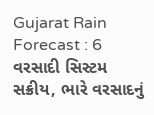Gujarat Rain Forecast : 6 વરસાદી સિસ્ટમ સક્રીય, ભારે વરસાદનું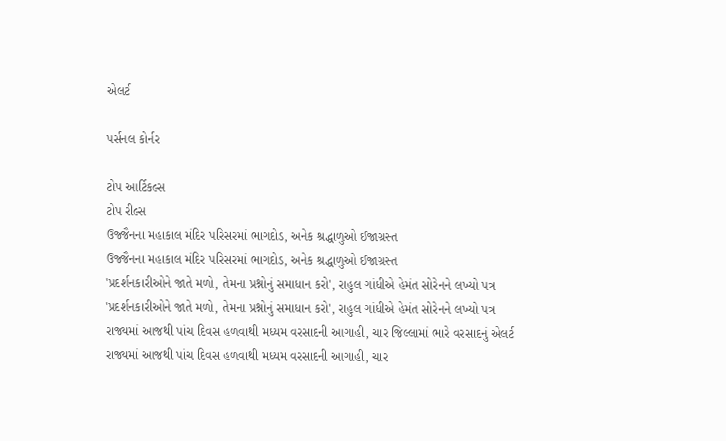એલર્ટ

પર્સનલ કોર્નર

ટોપ આર્ટિકલ્સ
ટોપ રીલ્સ
ઉજ્જૈનના મહાકાલ મંદિર પરિસરમાં ભાગદોડ, અનેક શ્રદ્ધાળુઓ ઈજાગ્રસ્ત
ઉજ્જૈનના મહાકાલ મંદિર પરિસરમાં ભાગદોડ, અનેક શ્રદ્ધાળુઓ ઈજાગ્રસ્ત
'પ્રદર્શનકારીઓને જાતે મળો, તેમના પ્રશ્નોનું સમાધાન કરો', રાહુલ ગાંધીએ હેમંત સોરેનને લખ્યો પત્ર
'પ્રદર્શનકારીઓને જાતે મળો, તેમના પ્રશ્નોનું સમાધાન કરો', રાહુલ ગાંધીએ હેમંત સોરેનને લખ્યો પત્ર
રાજ્યમાં આજથી પાંચ દિવસ હળવાથી મધ્યમ વરસાદની આગાહી, ચાર જિલ્લામાં ભારે વરસાદનું એલર્ટ
રાજ્યમાં આજથી પાંચ દિવસ હળવાથી મધ્યમ વરસાદની આગાહી, ચાર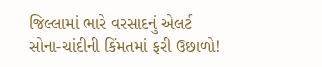જિલ્લામાં ભારે વરસાદનું એલર્ટ
સોના-ચાંદીની કિંમતમાં ફરી ઉછાળો!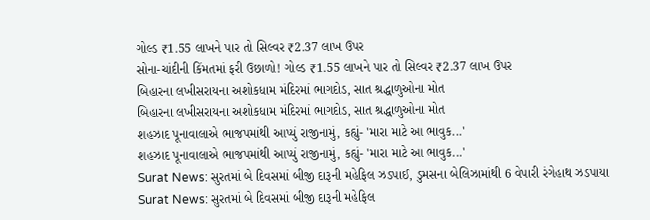ગોલ્ડ ₹1.55 લાખને પાર તો સિલ્વર ₹2.37 લાખ ઉપર
સોના-ચાંદીની કિંમતમાં ફરી ઉછાળો! ગોલ્ડ ₹1.55 લાખને પાર તો સિલ્વર ₹2.37 લાખ ઉપર
બિહારના લખીસરાયના અશોકધામ મંદિરમાં ભાગદોડ, સાત શ્રદ્ધાળુઓના મોત
બિહારના લખીસરાયના અશોકધામ મંદિરમાં ભાગદોડ, સાત શ્રદ્ધાળુઓના મોત
શહઝાદ પૂનાવાલાએ ભાજપમાંથી આપ્યું રાજીનામું, કહ્યું- 'મારા માટે આ ભાવુક...'
શહઝાદ પૂનાવાલાએ ભાજપમાંથી આપ્યું રાજીનામું, કહ્યું- 'મારા માટે આ ભાવુક...'
Surat News: સુરતમાં બે દિવસમાં બીજી દારૂની મહેફિલ ઝડપાઈ, ડુમસના બેલિઝામાંથી 6 વેપારી રંગેહાથ ઝડપાયા
Surat News: સુરતમાં બે દિવસમાં બીજી દારૂની મહેફિલ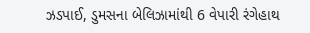ઝડપાઈ, ડુમસના બેલિઝામાંથી 6 વેપારી રંગેહાથ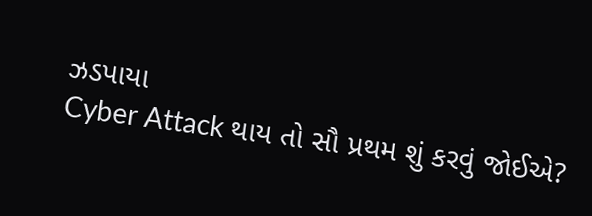ઝડપાયા
Cyber Attack થાય તો સૌ પ્રથમ શું કરવું જોઈએ?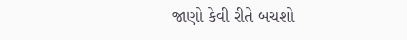જાણો કેવી રીતે બચશો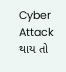Cyber Attack થાય તો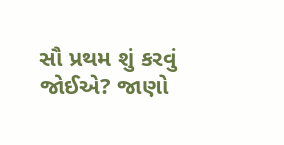સૌ પ્રથમ શું કરવું જોઈએ? જાણો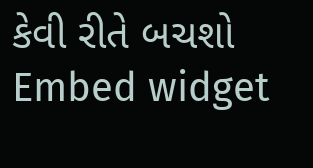કેવી રીતે બચશો
Embed widget